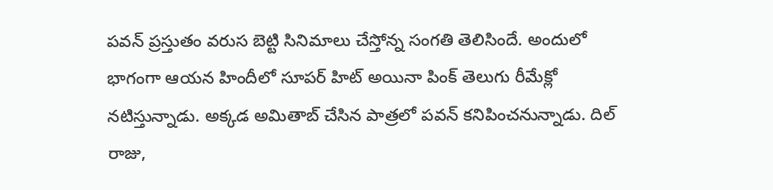పవన్ ప్రస్తుతం వరుస బెట్టి సినిమాలు చేస్తోన్న సంగతి తెలిసిందే. అందులో భాగంగా ఆయన హిందీలో సూపర్ హిట్ అయినా పింక్ తెలుగు రీమేక్లో నటిస్తున్నాడు. అక్కడ అమితాబ్ చేసిన పాత్రలో పవన్ కనిపించనున్నాడు. దిల్ రాజు,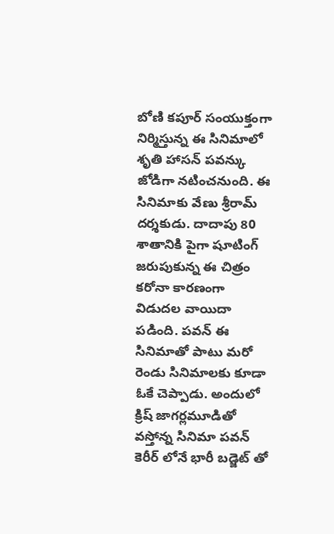బోణి కపూర్ సంయుక్తంగా నిర్మిస్తున్న ఈ సినిమాలో శృతి హాసన్ పవన్కు జోడిగా నటించనుంది. ఈ సినిమాకు వేణు శ్రీరామ్ దర్శకుడు. దాదాపు 80 శాతానికి పైగా షూటింగ్ జరుపుకున్న ఈ చిత్రం కరోనా కారణంగా విడుదల వాయిదా పడింది. పవన్ ఈ సినిమాతో పాటు మరో రెండు సినిమాలకు కూడా ఓకే చెప్పాడు. అందులో క్రిష్ జాగర్లమూడితో వస్తోన్న సినిమా పవన్ కెరీర్ లోనే భారీ బడ్జెట్ తో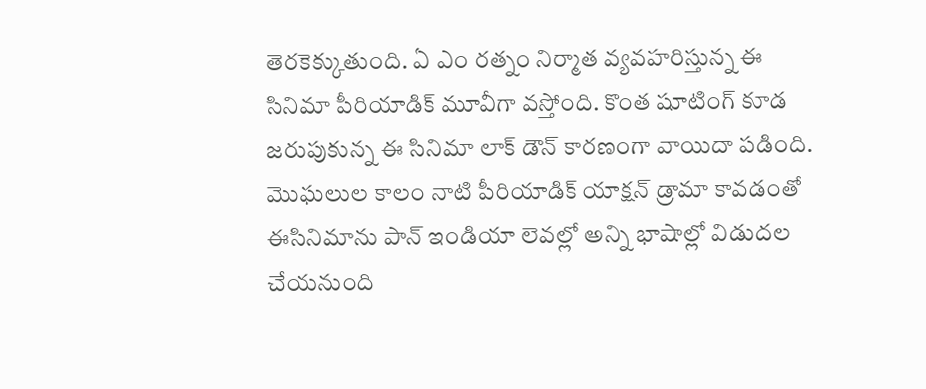తెరకెక్కుతుంది. ఏ ఎం రత్నం నిర్మాత వ్యవహరిస్తున్న ఈ సినిమా పీరియాడిక్ మూవీగా వస్తోంది. కొంత షూటింగ్ కూడ జరుపుకున్న ఈ సినిమా లాక్ డౌన్ కారణంగా వాయిదా పడింది. మొఘలుల కాలం నాటి పీరియాడిక్ యాక్షన్ డ్రామా కావడంతో ఈసినిమాను పాన్ ఇండియా లెవల్లో అన్ని భాషాల్లో విడుదల చేయనుంది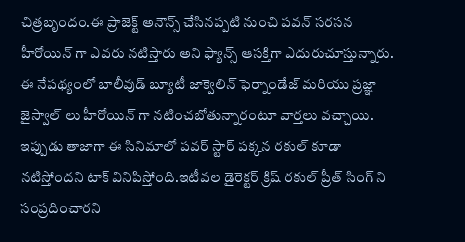చిత్రబృందం.ఈ ప్రాజెక్ట్ అనౌన్స్ చేసినప్పటి నుంచి పవన్ సరసన హీరోయిన్ గా ఎవరు నటిస్తారు అని ఫ్యాన్స్ ఆసక్తిగా ఎదురుచూస్తున్నారు. ఈ నేపథ్యంలో బాలీవుడ్ బ్యూటీ జాక్వెలిన్ ఫెర్నాండేజ్ మరియు ప్రజ్ఞా జైస్వాల్ లు హీరోయిన్ గా నటించబోతున్నారంటూ వార్తలు వచ్చాయి. ఇప్పుడు తాజాగా ఈ సినిమాలో పవర్ స్టార్ పక్కన రకుల్ కూడా నటిస్తోందని టాక్ వినిపిస్తోంది.ఇటీవల డైరెక్టర్ క్రిష్ రకుల్ ప్రీత్ సింగ్ ని సంప్రదించారని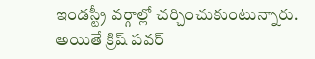ఇండస్ట్రీ వర్గాల్లో చర్చించుకుంటున్నారు. అయితే క్రిష్ పవర్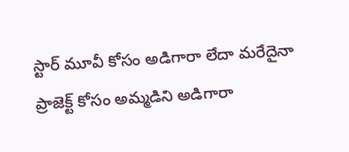స్టార్ మూవీ కోసం అడిగారా లేదా మరేదైనా ప్రాజెక్ట్ కోసం అమ్మడిని అడిగారా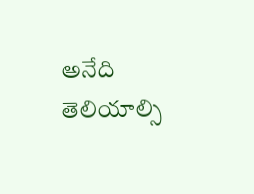అనేది తెలియాల్సి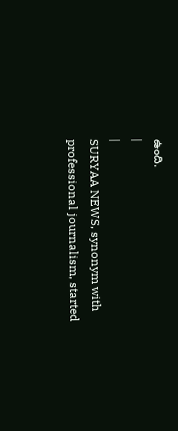ఉంది.
|
|
SURYAA NEWS, synonym with professional journalism, started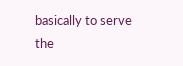basically to serve the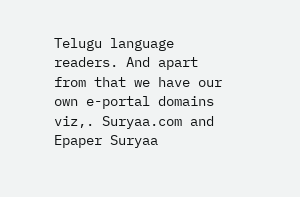Telugu language readers. And apart from that we have our own e-portal domains viz,. Suryaa.com and Epaper Suryaa